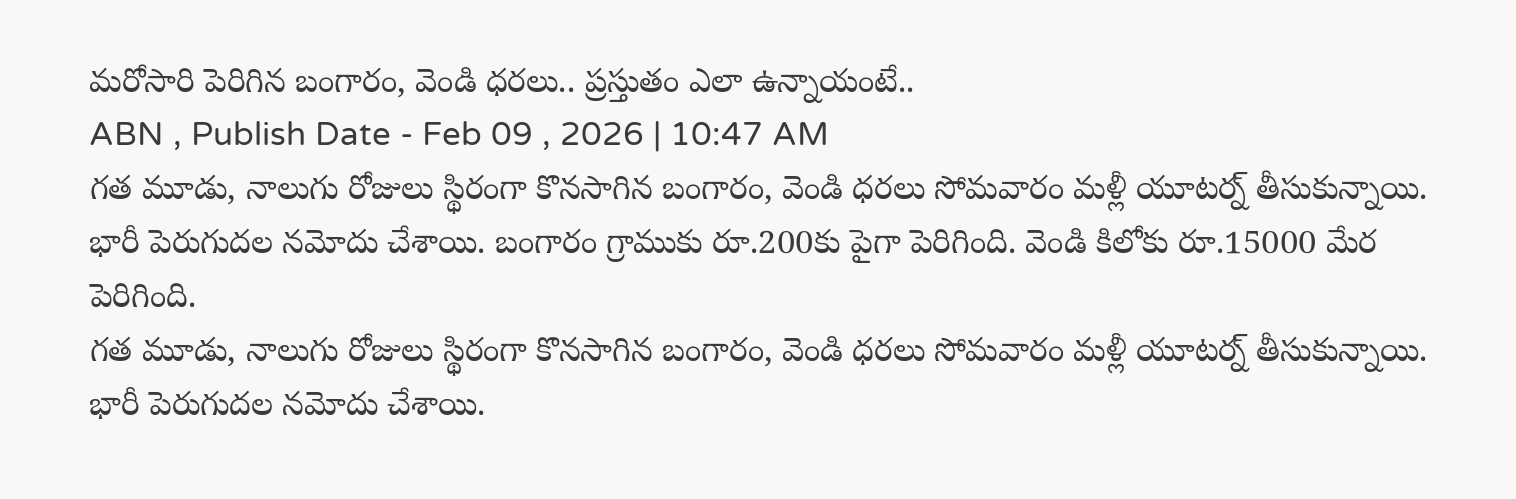మరోసారి పెరిగిన బంగారం, వెండి ధరలు.. ప్రస్తుతం ఎలా ఉన్నాయంటే..
ABN , Publish Date - Feb 09 , 2026 | 10:47 AM
గత మూడు, నాలుగు రోజులు స్థిరంగా కొనసాగిన బంగారం, వెండి ధరలు సోమవారం మళ్లీ యూటర్న్ తీసుకున్నాయి. భారీ పెరుగుదల నమోదు చేశాయి. బంగారం గ్రాముకు రూ.200కు పైగా పెరిగింది. వెండి కిలోకు రూ.15000 మేర పెరిగింది.
గత మూడు, నాలుగు రోజులు స్థిరంగా కొనసాగిన బంగారం, వెండి ధరలు సోమవారం మళ్లీ యూటర్న్ తీసుకున్నాయి. భారీ పెరుగుదల నమోదు చేశాయి.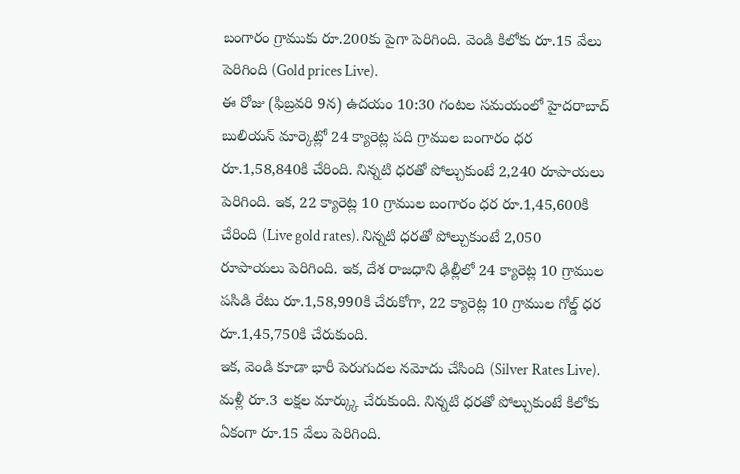బంగారం గ్రాముకు రూ.200కు పైగా పెరిగింది. వెండి కిలోకు రూ.15 వేలు పెరిగింది (Gold prices Live).
ఈ రోజు (ఫిబ్రవరి 9న) ఉదయం 10:30 గంటల సమయంలో హైదరాబాద్ బులియన్ మార్కెట్లో 24 క్యారెట్ల పది గ్రాముల బంగారం ధర రూ.1,58,840కి చేరింది. నిన్నటి ధరతో పోల్చుకుంటే 2,240 రూపాయలు పెరిగింది. ఇక, 22 క్యారెట్ల 10 గ్రాముల బంగారం ధర రూ.1,45,600కి చేరింది (Live gold rates). నిన్నటి ధరతో పోల్చుకుంటే 2,050 రూపాయలు పెరిగింది. ఇక, దేశ రాజధాని ఢిల్లీలో 24 క్యారెట్ల 10 గ్రాముల పసిడి రేటు రూ.1,58,990కి చేరుకోగా, 22 క్యారెట్ల 10 గ్రాముల గోల్డ్ ధర రూ.1,45,750కి చేరుకుంది.
ఇక, వెండి కూడా భారీ పెరుగుదల నమోదు చేసింది (Silver Rates Live). మళ్లీ రూ.3 లక్షల మార్క్కు చేరుకుంది. నిన్నటి ధరతో పోల్చుకుంటే కిలోకు ఏకంగా రూ.15 వేలు పెరిగింది.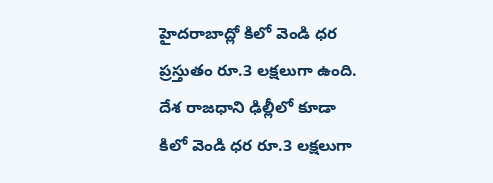హైదరాబాద్లో కిలో వెండి ధర ప్రస్తుతం రూ.3 లక్షలుగా ఉంది. దేశ రాజధాని ఢిల్లీలో కూడా కిలో వెండి ధర రూ.3 లక్షలుగా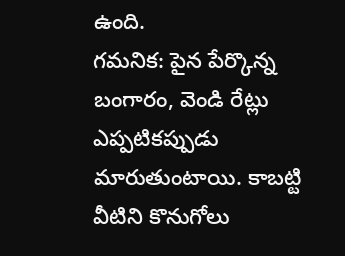ఉంది.
గమనిక: పైన పేర్కొన్న బంగారం, వెండి రేట్లు ఎప్పటికప్పుడు మారుతుంటాయి. కాబట్టి వీటిని కొనుగోలు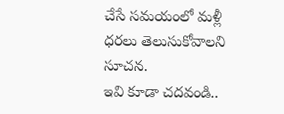చేసే సమయంలో మళ్లీ ధరలు తెలుసుకోవాలని సూచన.
ఇవి కూడా చదవండి..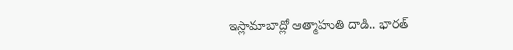ఇస్లామాబాద్లో ఆత్మాహుతి దాడి.. భారత్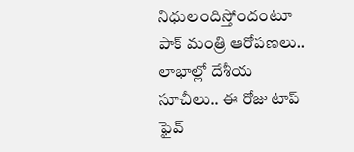నిధులందిస్తోందంటూ పాక్ మంత్రి ఆరోపణలు..
లాభాల్లో దేశీయ సూచీలు.. ఈ రోజు టాప్ ఫైవ్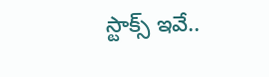స్టాక్స్ ఇవే..